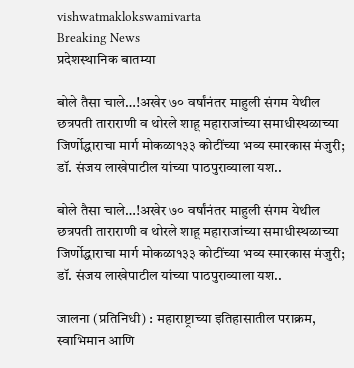vishwatmaklokswamivarta
Breaking News
प्रदेशस्थानिक बातम्या

बोले तैसा चाले…!अखेर ७० वर्षांनंतर माहुली संगम येथील छत्रपती ताराराणी व थोरले शाहू महाराजांच्या समाधीस्थळाच्या जिर्णोद्धाराचा मार्ग मोकळा१३३ कोटींच्या भव्य स्मारकास मंजुरी; डॉ. संजय लाखेपाटील यांच्या पाठपुराव्याला यश..

बोले तैसा चाले…!अखेर ७० वर्षांनंतर माहुली संगम येथील छत्रपती ताराराणी व थोरले शाहू महाराजांच्या समाधीस्थळाच्या जिर्णोद्धाराचा मार्ग मोकळा१३३ कोटींच्या भव्य स्मारकास मंजुरी; डॉ. संजय लाखेपाटील यांच्या पाठपुराव्याला यश..

जालना (प्रतिनिधी) : महाराष्ट्राच्या इतिहासातील पराक्रम, स्वाभिमान आणि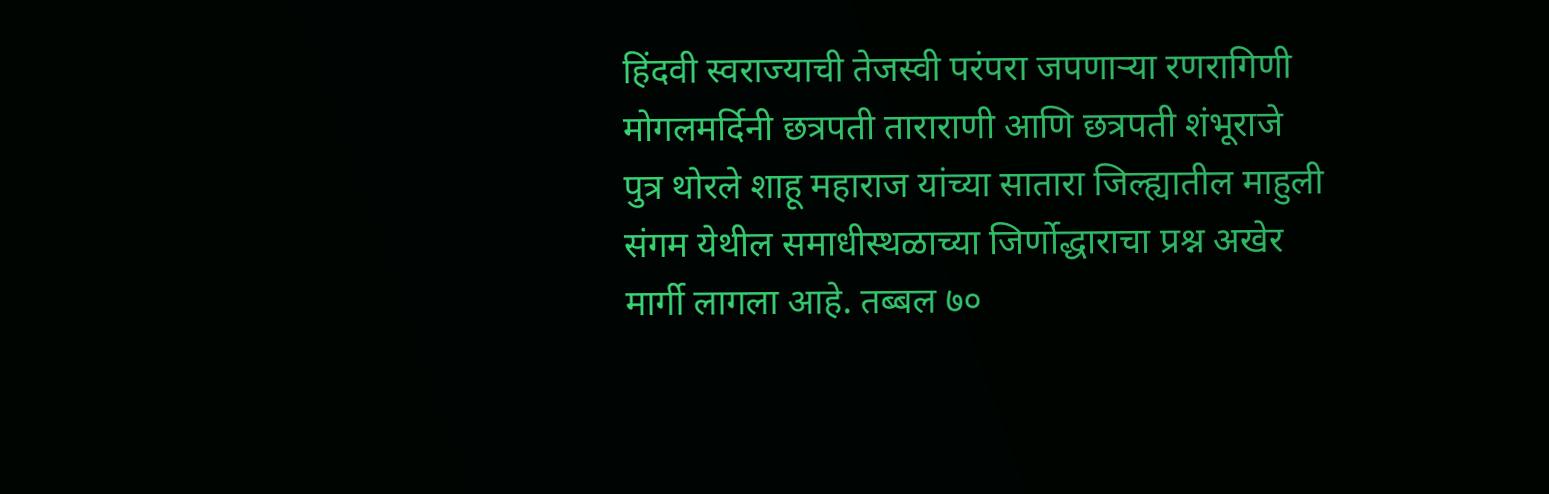हिंदवी स्वराज्याची तेजस्वी परंपरा जपणाऱ्या रणरागिणी मोगलमर्दिनी छत्रपती ताराराणी आणि छत्रपती शंभूराजे पुत्र थोरले शाहू महाराज यांच्या सातारा जिल्ह्यातील माहुली संगम येथील समाधीस्थळाच्या जिर्णोद्धाराचा प्रश्न अखेर मार्गी लागला आहे. तब्बल ७०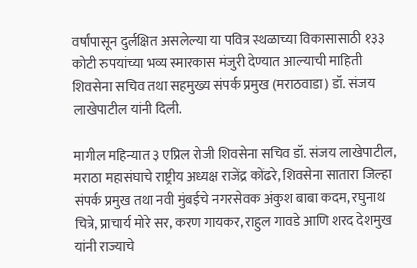वर्षांपासून दुर्लक्षित असलेल्या या पवित्र स्थळाच्या विकासासाठी १३३ कोटी रुपयांच्या भव्य स्मारकास मंजुरी देण्यात आल्याची माहिती शिवसेना सचिव तथा सहमुख्य संपर्क प्रमुख (मराठवाडा) डॉ. संजय लाखेपाटील यांनी दिली.

मागील महिन्यात ३ एप्रिल रोजी शिवसेना सचिव डॉ. संजय लाखेपाटील, मराठा महासंघाचे राष्ट्रीय अध्यक्ष राजेंद्र कोंढरे, शिवसेना सातारा जिल्हा संपर्क प्रमुख तथा नवी मुंबईचे नगरसेवक अंकुश बाबा कदम, रघुनाथ चित्रे, प्राचार्य मोरे सर, करण गायकर, राहुल गावडे आणि शरद देशमुख यांनी राज्याचे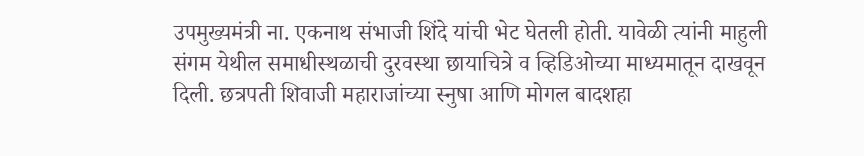उपमुख्यमंत्री ना. एकनाथ संभाजी शिंदे यांची भेट घेतली होती. यावेळी त्यांनी माहुली संगम येथील समाधीस्थळाची दुरवस्था छायाचित्रे व व्हिडिओच्या माध्यमातून दाखवून दिली. छत्रपती शिवाजी महाराजांच्या स्नुषा आणि मोगल बादशहा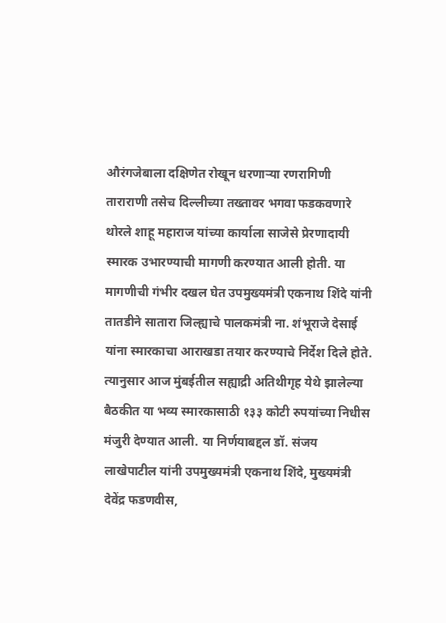औरंगजेबाला दक्षिणेत रोखून धरणाऱ्या रणरागिणी ताराराणी तसेच दिल्लीच्या तख्तावर भगवा फडकवणारे थोरले शाहू महाराज यांच्या कार्याला साजेसे प्रेरणादायी स्मारक उभारण्याची मागणी करण्यात आली होती. या मागणीची गंभीर दखल घेत उपमुख्यमंत्री एकनाथ शिंदे यांनी तातडीने सातारा जिल्ह्याचे पालकमंत्री ना. शंभूराजे देसाई यांना स्मारकाचा आराखडा तयार करण्याचे निर्देश दिले होते. त्यानुसार आज मुंबईतील सह्याद्री अतिथीगृह येथे झालेल्या बैठकीत या भव्य स्मारकासाठी १३३ कोटी रुपयांच्या निधीस मंजुरी देण्यात आली. या निर्णयाबद्दल डॉ. संजय लाखेपाटील यांनी उपमुख्यमंत्री एकनाथ शिंदे, मुख्यमंत्री देवेंद्र फडणवीस,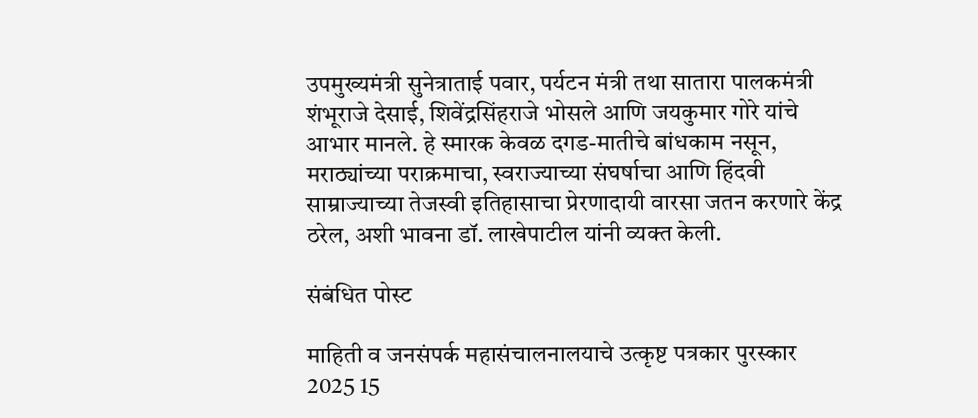उपमुख्यमंत्री सुनेत्राताई पवार, पर्यटन मंत्री तथा सातारा पालकमंत्री शंभूराजे देसाई, शिवेंद्रसिंहराजे भोसले आणि जयकुमार गोरे यांचे आभार मानले. हे स्मारक केवळ दगड-मातीचे बांधकाम नसून, मराठ्यांच्या पराक्रमाचा, स्वराज्याच्या संघर्षाचा आणि हिंदवी साम्राज्याच्या तेजस्वी इतिहासाचा प्रेरणादायी वारसा जतन करणारे केंद्र ठरेल, अशी भावना डॉ. लाखेपाटील यांनी व्यक्त केली.

संबंधित पोस्ट

माहिती व जनसंपर्क महासंचालनालयाचे उत्कृष्ट पत्रकार पुरस्कार 2025 15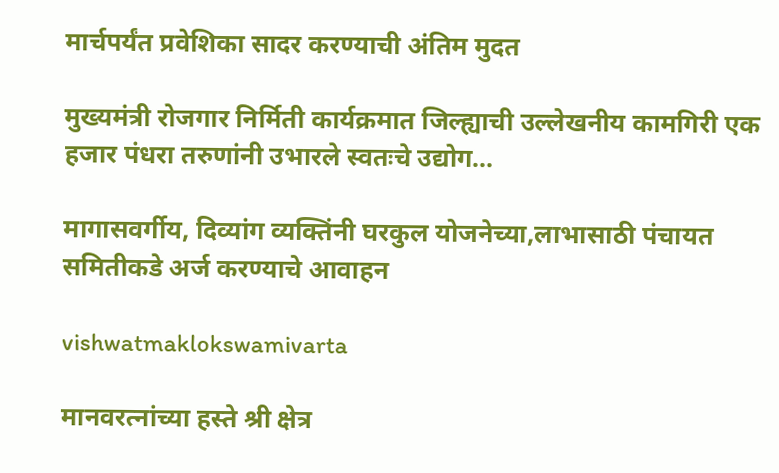मार्चपर्यंत प्रवेशिका सादर करण्याची अंतिम मुदत

मुख्यमंत्री रोजगार निर्मिती कार्यक्रमात जिल्ह्याची उल्लेखनीय कामगिरी एक हजार पंधरा तरुणांनी उभारले स्वतःचे उद्योग…

मागासवर्गीय, दिव्यांग व्यक्तिंनी घरकुल योजनेच्या,लाभासाठी पंचायत समितीकडे अर्ज करण्याचे आवाहन

vishwatmaklokswamivarta

मानवरत्नांच्या हस्ते श्री क्षेत्र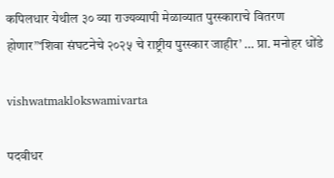कपिलधार येथील ३० व्या राज्यव्यापी मेळाव्यात पुरस्काराचे वितरण होणार”‘शिवा संघटनेचे २०२५ चे राष्ट्रीय पुरस्कार जाहीर’ … प्रा. मनोहर धोंडे

vishwatmaklokswamivarta

पदवीधर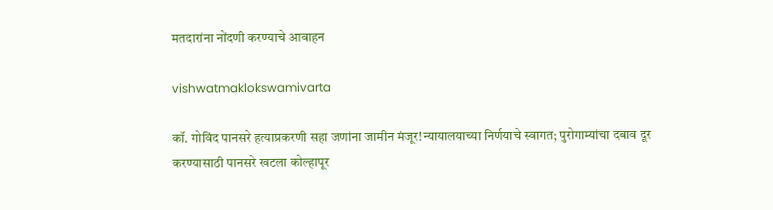मतदारांना नोंदणी करण्याचे आवाहन

vishwatmaklokswamivarta

कॉ. गोविंद पानसरे हत्याप्रकरणी सहा जणांना जामीन मंजूर!न्यायालयाच्या निर्णयाचे स्वागत; पुरोगाम्यांचा दबाव दूर करण्यासाठी पानसरे खटला कोल्हापूर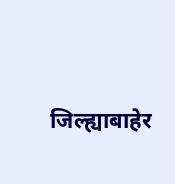जिल्ह्याबाहेर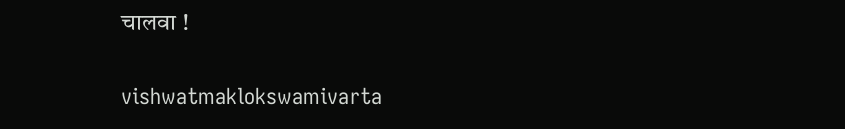चालवा !

vishwatmaklokswamivarta